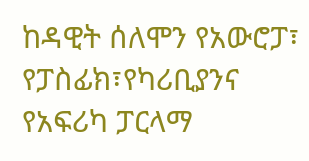ከዳዊት ሰለሞን የአውሮፓ፣ የፓስፊክ፣የካሪቢያንና የአፍሪካ ፓርላማ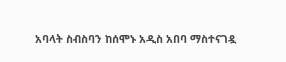አባላት ስብስባን ከሰሞኑ አዲስ አበባ ማስተናገዷ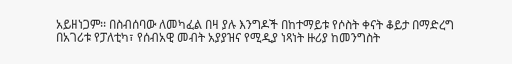አይዘነጋም፡፡ በስብሰባው ለመካፈል በዛ ያሉ እንግዶች በከተማይቱ የሶስት ቀናት ቆይታ በማድረግ በአገሪቱ የፓለቲካ፣ የሰብአዊ መብት አያያዝና የሚዲያ ነጻነት ዙሪያ ከመንግስት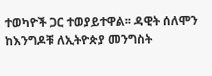ተወካዮች ጋር ተወያይተዋል፡፡ ዳዊት ሰለሞን ከእንግዶቹ ለኢትዮጵያ መንግስት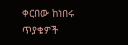ቀርበው ከነበሩ ጥያቄዎች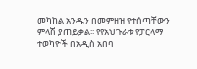መካከል አንዱን በመምዘዝ የተሰጣቸውን ምላሽ ያጠይቃል፡፡ የየአህጉራቱ የፓርላማ ተወካዮች በአዲስ አበባ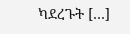ካደረጉት […]